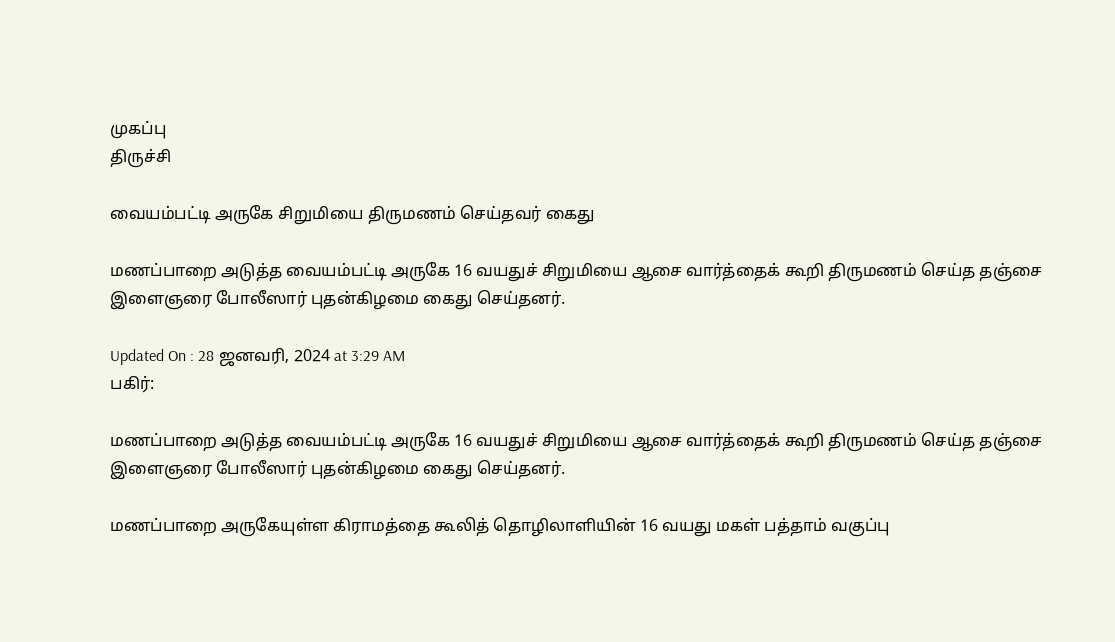முகப்பு
திருச்சி

வையம்பட்டி அருகே சிறுமியை திருமணம் செய்தவர் கைது

மணப்பாறை அடுத்த வையம்பட்டி அருகே 16 வயதுச் சிறுமியை ஆசை வார்த்தைக் கூறி திருமணம் செய்த தஞ்சை இளைஞரை போலீஸார் புதன்கிழமை கைது செய்தனர்.

Updated On : 28 ஜனவரி, 2024 at 3:29 AM
பகிர்:

மணப்பாறை அடுத்த வையம்பட்டி அருகே 16 வயதுச் சிறுமியை ஆசை வார்த்தைக் கூறி திருமணம் செய்த தஞ்சை இளைஞரை போலீஸார் புதன்கிழமை கைது செய்தனர்.

மணப்பாறை அருகேயுள்ள கிராமத்தை கூலித் தொழிலாளியின் 16 வயது மகள் பத்தாம் வகுப்பு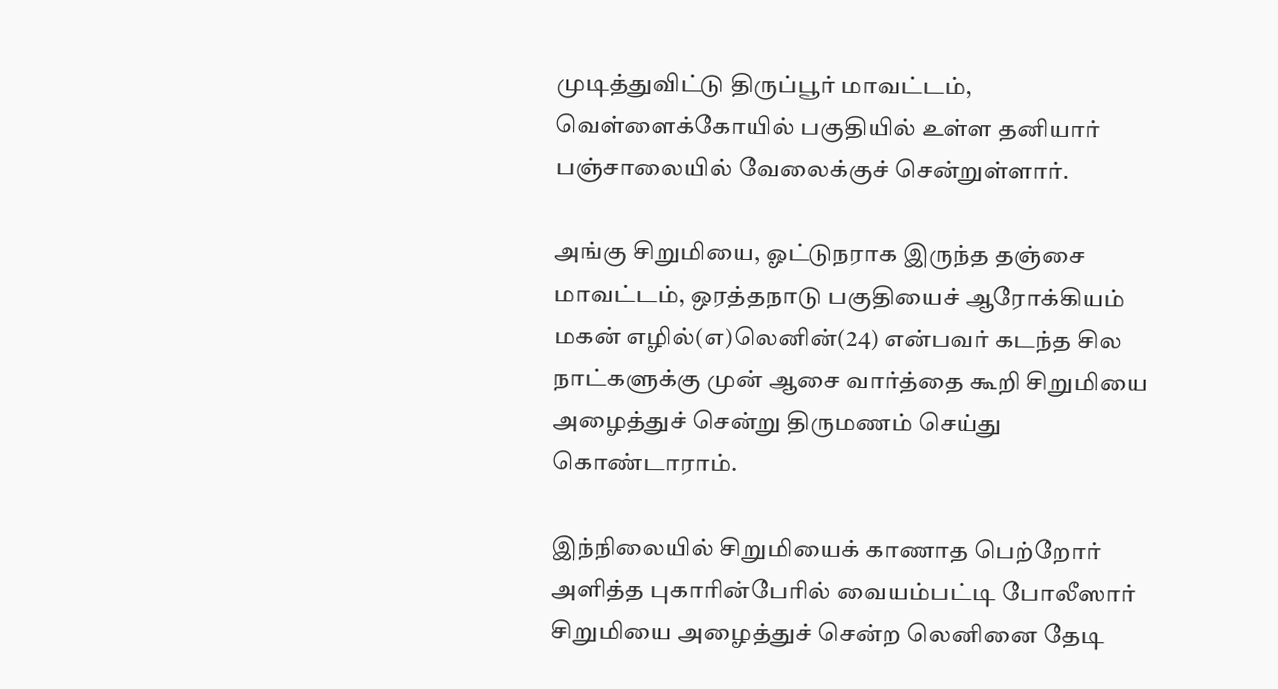முடித்துவிட்டு திருப்பூர் மாவட்டம், வெள்ளைக்கோயில் பகுதியில் உள்ள தனியார் பஞ்சாலையில் வேலைக்குச் சென்றுள்ளார்.

அங்கு சிறுமியை, ஓட்டுநராக இருந்த தஞ்சை மாவட்டம், ஒரத்தநாடு பகுதியைச் ஆரோக்கியம் மகன் எழில்(எ)லெனின்(24) என்பவர் கடந்த சில நாட்களுக்கு முன் ஆசை வார்த்தை கூறி சிறுமியை அழைத்துச் சென்று திருமணம் செய்து கொண்டாராம்.

இந்நிலையில் சிறுமியைக் காணாத பெற்றோர் அளித்த புகாரின்பேரில் வையம்பட்டி போலீஸார் சிறுமியை அழைத்துச் சென்ற லெனினை தேடி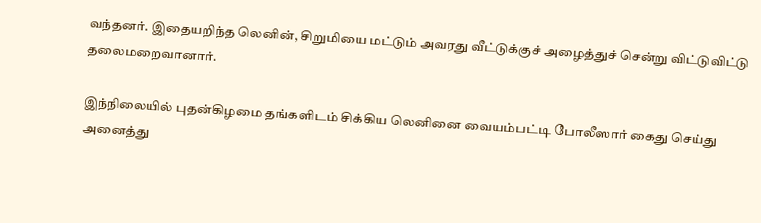வந்தனர். இதையறிந்த லெனின், சிறுமியை மட்டும் அவரது வீட்டுக்குச் அழைத்துச் சென்று விட்டுவிட்டு தலைமறைவானார்.

இந்நிலையில் புதன்கிழமை தங்களிடம் சிக்கிய லெனினை வையம்பட்டி போலீஸார் கைது செய்து அனைத்து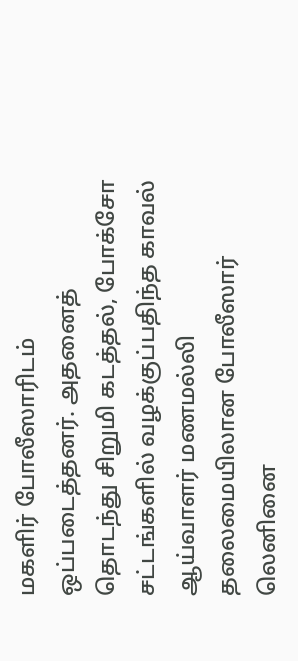மகளிர் போலீஸாரிடம் ஒப்படைத்தனர். அதனைத் தொடந்து சிறுமி கடத்தல், போக்சோ சட்டங்களில் வழக்குப்பதிந்த காவல் ஆய்வாளர் மணமல்லி தலைமையிலான போலீஸார் லெனினை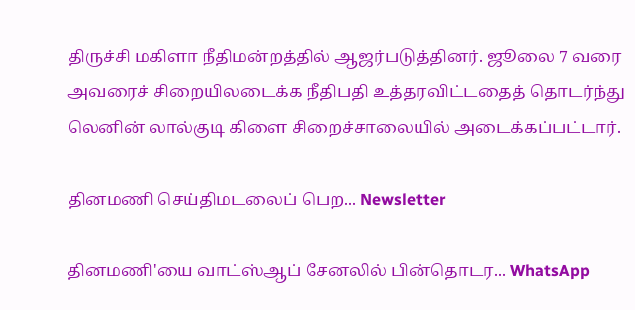திருச்சி மகிளா நீதிமன்றத்தில் ஆஜர்படுத்தினர். ஜூலை 7 வரை அவரைச் சிறையிலடைக்க நீதிபதி உத்தரவிட்டதைத் தொடர்ந்து லெனின் லால்குடி கிளை சிறைச்சாலையில் அடைக்கப்பட்டார்.

தினமணி செய்திமடலைப் பெற... Newsletter

தினமணி'யை வாட்ஸ்ஆப் சேனலில் பின்தொடர... WhatsApp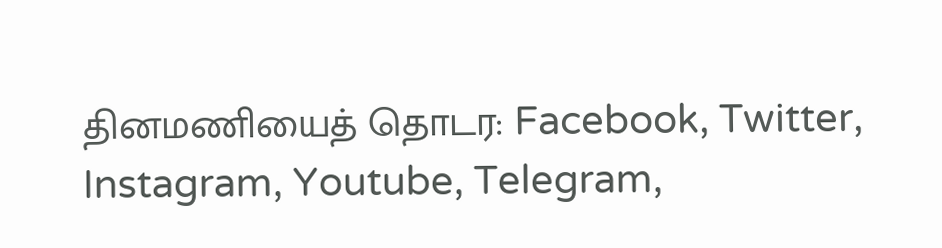தினமணியைத் தொடர: Facebook, Twitter, Instagram, Youtube, Telegram,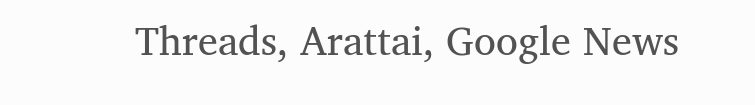Threads, Arattai, Google News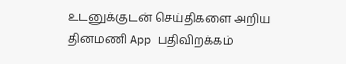உடனுக்குடன் செய்திகளை அறிய தினமணி App பதிவிறக்கம்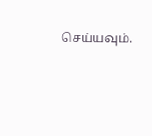செய்யவும்.